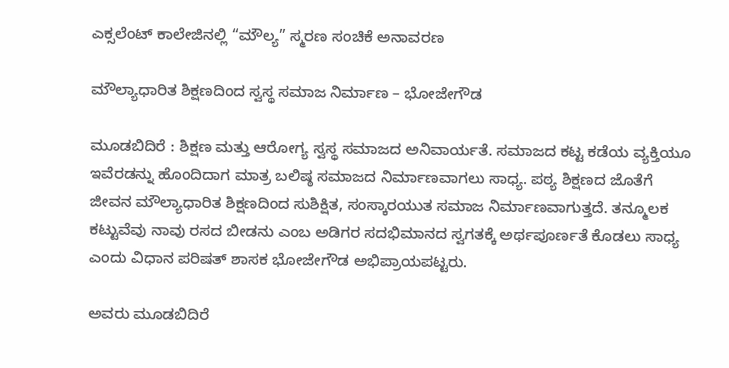ಎಕ್ಸಲೆಂಟ್‌ ಕಾಲೇಜಿನಲ್ಲಿ “ಮೌಲ್ಯ” ಸ್ಮರಣ ಸಂಚಿಕೆ ಅನಾವರಣ

ಮೌಲ್ಯಾಧಾರಿತ ಶಿಕ್ಷಣದಿಂದ ಸ್ವಸ್ಥ ಸಮಾಜ ನಿರ್ಮಾಣ – ಭೋಜೇಗೌಡ

ಮೂಡಬಿದಿರೆ : ಶಿಕ್ಷಣ ಮತ್ತು ಆರೋಗ್ಯ ಸ್ವಸ್ಥ ಸಮಾಜದ ಅನಿವಾರ್ಯತೆ. ಸಮಾಜದ ಕಟ್ಟ ಕಡೆಯ ವ್ಯಕ್ತಿಯೂ ಇವೆರಡನ್ನು ಹೊಂದಿದಾಗ ಮಾತ್ರ ಬಲಿಷ್ಠ ಸಮಾಜದ ನಿರ್ಮಾಣವಾಗಲು ಸಾಧ್ಯ. ಪಠ್ಯ ಶಿಕ್ಷಣದ ಜೊತೆಗೆ ಜೀವನ ಮೌಲ್ಯಾಧಾರಿತ ಶಿಕ್ಷಣದಿಂದ ಸುಶಿಕ್ಷಿತ, ಸಂಸ್ಕಾರಯುತ ಸಮಾಜ ನಿರ್ಮಾಣವಾಗುತ್ತದೆ. ತನ್ಮೂಲಕ ಕಟ್ಟುವೆವು ನಾವು ರಸದ ಬೀಡನು ಎಂಬ ಅಡಿಗರ ಸದಭಿಮಾನದ ಸ್ವಗತಕ್ಕೆ ಅರ್ಥಪೂರ್ಣತೆ ಕೊಡಲು ಸಾಧ್ಯ ಎಂದು ವಿಧಾನ ಪರಿಷತ್ ಶಾಸಕ ಭೋಜೇಗೌಡ ಅಭಿಪ್ರಾಯಪಟ್ಟರು.

ಅವರು ಮೂಡಬಿದಿರೆ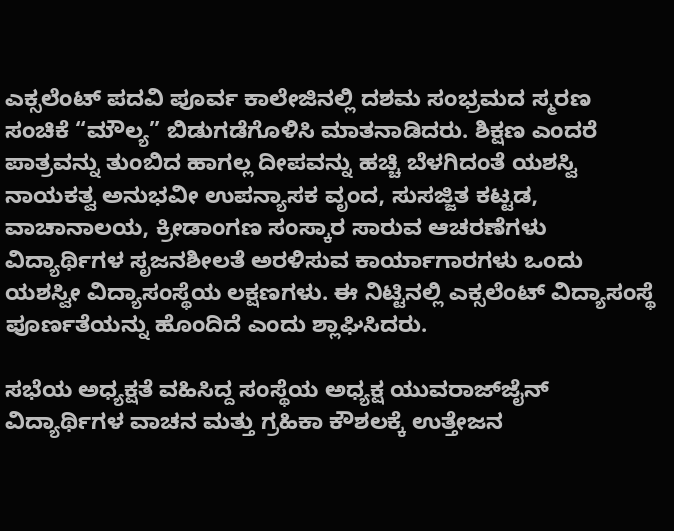ಎಕ್ಸಲೆಂಟ್ ಪದವಿ ಪೂರ್ವ ಕಾಲೇಜಿನಲ್ಲಿ ದಶಮ ಸಂಭ್ರಮದ ಸ್ಮರಣ ಸಂಚಿಕೆ “ಮೌಲ್ಯ” ಬಿಡುಗಡೆಗೊಳಿಸಿ ಮಾತನಾಡಿದರು. ಶಿಕ್ಷಣ ಎಂದರೆ ಪಾತ್ರವನ್ನು ತುಂಬಿದ ಹಾಗಲ್ಲ ದೀಪವನ್ನು ಹಚ್ಚಿ ಬೆಳಗಿದಂತೆ ಯಶಸ್ವಿ ನಾಯಕತ್ವ ಅನುಭವೀ ಉಪನ್ಯಾಸಕ ವೃಂದ, ಸುಸಜ್ಜಿತ ಕಟ್ಟಡ, ವಾಚಾನಾಲಯ, ಕ್ರೀಡಾಂಗಣ ಸಂಸ್ಕಾರ ಸಾರುವ ಆಚರಣೆಗಳು ವಿದ್ಯಾರ್ಥಿಗಳ ಸೃಜನಶೀಲತೆ ಅರಳಿಸುವ ಕಾರ್ಯಾಗಾರಗಳು ಒಂದು ಯಶಸ್ವೀ ವಿದ್ಯಾಸಂಸ್ಥೆಯ ಲಕ್ಷಣಗಳು. ಈ ನಿಟ್ಟಿನಲ್ಲಿ ಎಕ್ಸಲೆಂಟ್ ವಿದ್ಯಾಸಂಸ್ಥೆ ಪೂರ್ಣತೆಯನ್ನು ಹೊಂದಿದೆ ಎಂದು ಶ್ಲಾಘಿಸಿದರು.

ಸಭೆಯ ಅಧ್ಯಕ್ಷತೆ ವಹಿಸಿದ್ದ ಸಂಸ್ಥೆಯ ಅಧ್ಯಕ್ಷ ಯುವರಾಜ್‌ಜೈನ್ ವಿದ್ಯಾರ್ಥಿಗಳ ವಾಚನ ಮತ್ತು ಗ್ರಹಿಕಾ ಕೌಶಲಕ್ಕೆ ಉತ್ತೇಜನ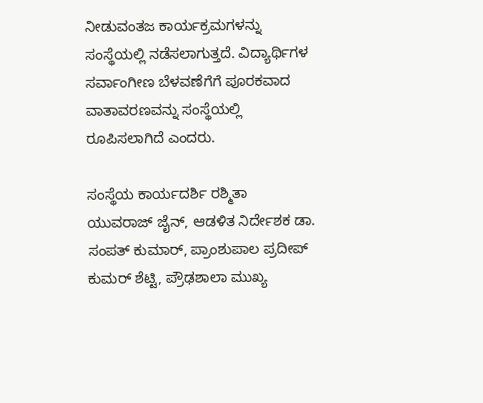ನೀಡುವಂತಜ ಕಾರ್ಯಕ್ರಮಗಳನ್ನು ಸಂಸ್ಥೆಯಲ್ಲಿ ನಡೆಸಲಾಗುತ್ತದೆ. ವಿದ್ಯಾರ್ಥಿಗಳ ಸರ್ವಾಂಗೀಣ ಬೆಳವಣೆಗೆಗೆ ಪೂರಕವಾದ ವಾತಾವರಣವನ್ನು ಸಂಸ್ಥೆಯಲ್ಲಿ ರೂಪಿಸಲಾಗಿದೆ ಎಂದರು.

ಸಂಸ್ಥೆಯ ಕಾರ್ಯದರ್ಶಿ ರಶ್ಮಿತಾ ಯುವರಾಜ್‌ ಜೈನ್, ಆಡಳಿತ ನಿರ್ದೇಶಕ ಡಾ. ಸಂಪತ್‌ ಕುಮಾರ್, ಪ್ರಾಂಶುಪಾಲ ಪ್ರದೀಪ್‌ ಕುಮರ್ ಶೆಟ್ಟಿ, ಪ್ರೌಢಶಾಲಾ ಮುಖ್ಯ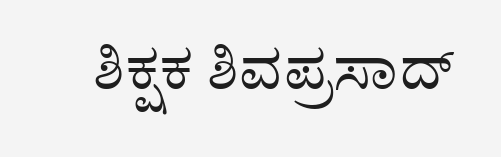ಶಿಕ್ಷಕ ಶಿವಪ್ರಸಾದ್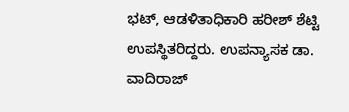ಭಟ್, ಆಡಳಿತಾಧಿಕಾರಿ ಹರೀಶ್ ಶೆಟ್ಟಿ ಉಪಸ್ಥಿತರಿದ್ದರು. ಉಪನ್ಯಾಸಕ ಡಾ. ವಾದಿರಾಜ್‌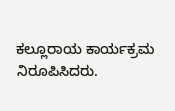ಕಲ್ಲೂರಾಯ ಕಾರ್ಯಕ್ರಮ ನಿರೂಪಿಸಿದರು.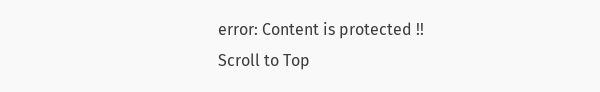error: Content is protected !!
Scroll to Top